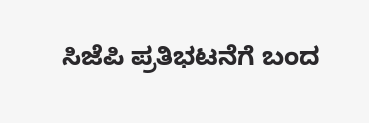ಸಿಜೆಪಿ ಪ್ರತಿಭಟನೆಗೆ ಬಂದ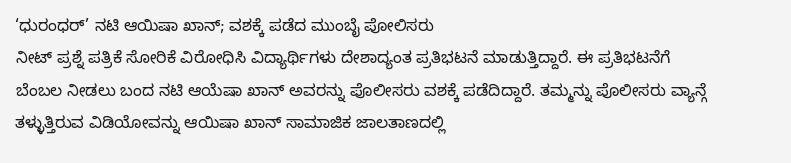‘ಧುರಂಧರ್’ ನಟಿ ಆಯಿಷಾ ಖಾನ್; ವಶಕ್ಕೆ ಪಡೆದ ಮುಂಬೈ ಪೋಲಿಸರು
ನೀಟ್ ಪ್ರಶ್ನೆ ಪತ್ರಿಕೆ ಸೋರಿಕೆ ವಿರೋಧಿಸಿ ವಿದ್ಯಾರ್ಥಿಗಳು ದೇಶಾದ್ಯಂತ ಪ್ರತಿಭಟನೆ ಮಾಡುತ್ತಿದ್ದಾರೆ. ಈ ಪ್ರತಿಭಟನೆಗೆ ಬೆಂಬಲ ನೀಡಲು ಬಂದ ನಟಿ ಆಯೆಷಾ ಖಾನ್ ಅವರನ್ನು ಪೊಲೀಸರು ವಶಕ್ಕೆ ಪಡೆದಿದ್ದಾರೆ. ತಮ್ಮನ್ನು ಪೊಲೀಸರು ವ್ಯಾನ್ಗೆ ತಳ್ಳುತ್ತಿರುವ ವಿಡಿಯೋವನ್ನು ಆಯಿಷಾ ಖಾನ್ ಸಾಮಾಜಿಕ ಜಾಲತಾಣದಲ್ಲಿ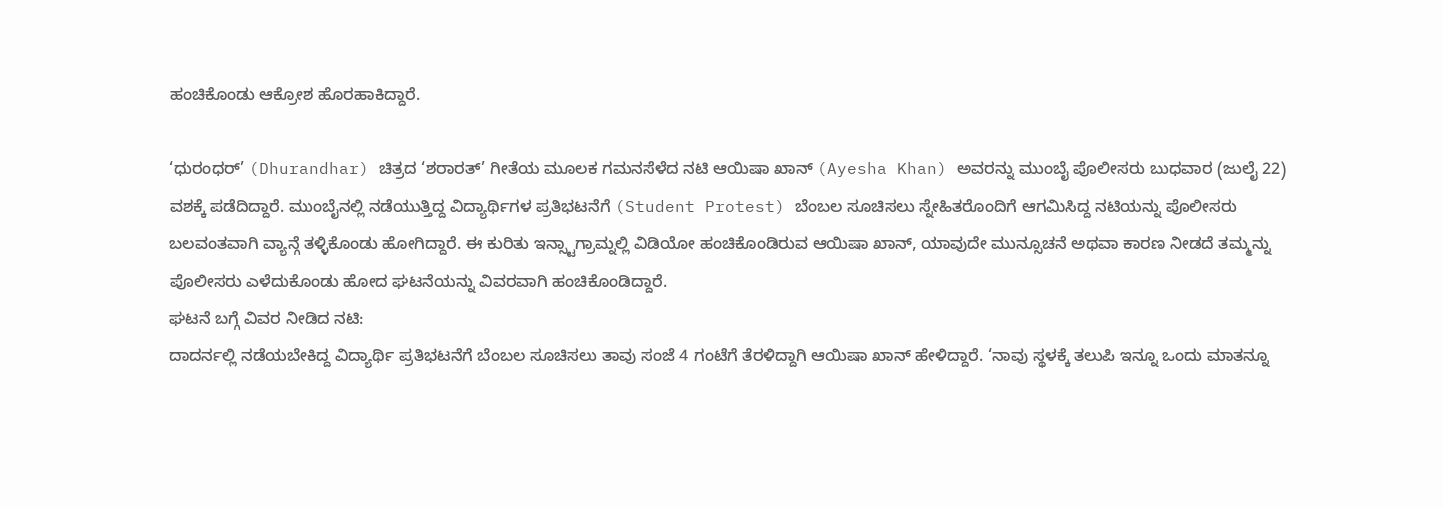ಹಂಚಿಕೊಂಡು ಆಕ್ರೋಶ ಹೊರಹಾಕಿದ್ದಾರೆ.

‘ಧುರಂಧರ್’ (Dhurandhar) ಚಿತ್ರದ ‘ಶರಾರತ್’ ಗೀತೆಯ ಮೂಲಕ ಗಮನಸೆಳೆದ ನಟಿ ಆಯಿಷಾ ಖಾನ್ (Ayesha Khan) ಅವರನ್ನು ಮುಂಬೈ ಪೊಲೀಸರು ಬುಧವಾರ (ಜುಲೈ 22) ವಶಕ್ಕೆ ಪಡೆದಿದ್ದಾರೆ. ಮುಂಬೈನಲ್ಲಿ ನಡೆಯುತ್ತಿದ್ದ ವಿದ್ಯಾರ್ಥಿಗಳ ಪ್ರತಿಭಟನೆಗೆ (Student Protest) ಬೆಂಬಲ ಸೂಚಿಸಲು ಸ್ನೇಹಿತರೊಂದಿಗೆ ಆಗಮಿಸಿದ್ದ ನಟಿಯನ್ನು ಪೊಲೀಸರು ಬಲವಂತವಾಗಿ ವ್ಯಾನ್ಗೆ ತಳ್ಳಿಕೊಂಡು ಹೋಗಿದ್ದಾರೆ. ಈ ಕುರಿತು ಇನ್ಸ್ಟಾಗ್ರಾಮ್ನಲ್ಲಿ ವಿಡಿಯೋ ಹಂಚಿಕೊಂಡಿರುವ ಆಯಿಷಾ ಖಾನ್, ಯಾವುದೇ ಮುನ್ಸೂಚನೆ ಅಥವಾ ಕಾರಣ ನೀಡದೆ ತಮ್ಮನ್ನು ಪೊಲೀಸರು ಎಳೆದುಕೊಂಡು ಹೋದ ಘಟನೆಯನ್ನು ವಿವರವಾಗಿ ಹಂಚಿಕೊಂಡಿದ್ದಾರೆ.
ಘಟನೆ ಬಗ್ಗೆ ವಿವರ ನೀಡಿದ ನಟಿ:
ದಾದರ್ನಲ್ಲಿ ನಡೆಯಬೇಕಿದ್ದ ವಿದ್ಯಾರ್ಥಿ ಪ್ರತಿಭಟನೆಗೆ ಬೆಂಬಲ ಸೂಚಿಸಲು ತಾವು ಸಂಜೆ 4 ಗಂಟೆಗೆ ತೆರಳಿದ್ದಾಗಿ ಆಯಿಷಾ ಖಾನ್ ಹೇಳಿದ್ದಾರೆ. ‘ನಾವು ಸ್ಥಳಕ್ಕೆ ತಲುಪಿ ಇನ್ನೂ ಒಂದು ಮಾತನ್ನೂ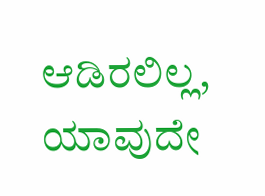ಆಡಿರಲಿಲ್ಲ, ಯಾವುದೇ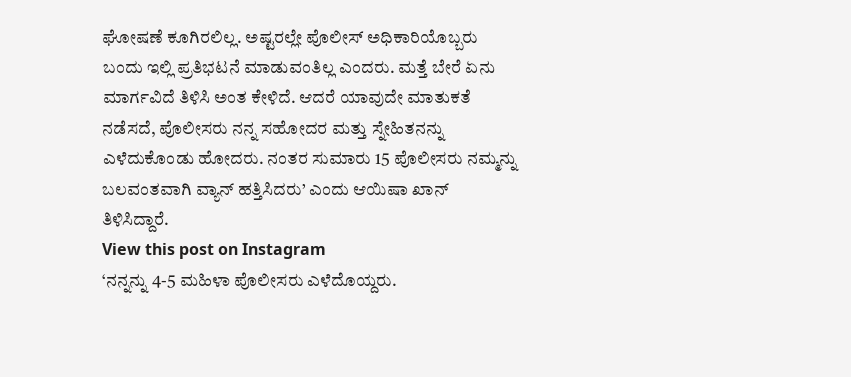ಘೋಷಣೆ ಕೂಗಿರಲಿಲ್ಲ. ಅಷ್ಟರಲ್ಲೇ ಪೊಲೀಸ್ ಅಧಿಕಾರಿಯೊಬ್ಬರು ಬಂದು ಇಲ್ಲಿ ಪ್ರತಿಭಟನೆ ಮಾಡುವಂತಿಲ್ಲ ಎಂದರು. ಮತ್ತೆ ಬೇರೆ ಏನು ಮಾರ್ಗವಿದೆ ತಿಳಿಸಿ ಅಂತ ಕೇಳಿದೆ. ಆದರೆ ಯಾವುದೇ ಮಾತುಕತೆ ನಡೆಸದೆ, ಪೊಲೀಸರು ನನ್ನ ಸಹೋದರ ಮತ್ತು ಸ್ನೇಹಿತನನ್ನು ಎಳೆದುಕೊಂಡು ಹೋದರು. ನಂತರ ಸುಮಾರು 15 ಪೊಲೀಸರು ನಮ್ಮನ್ನು ಬಲವಂತವಾಗಿ ವ್ಯಾನ್ ಹತ್ತಿಸಿದರು’ ಎಂದು ಆಯಿಷಾ ಖಾನ್ ತಿಳಿಸಿದ್ದಾರೆ.
View this post on Instagram
‘ನನ್ನನ್ನು 4-5 ಮಹಿಳಾ ಪೊಲೀಸರು ಎಳೆದೊಯ್ದರು.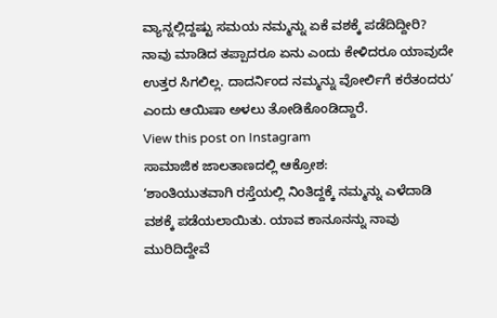ವ್ಯಾನ್ನಲ್ಲಿದ್ದಷ್ಟು ಸಮಯ ನಮ್ಮನ್ನು ಏಕೆ ವಶಕ್ಕೆ ಪಡೆದಿದ್ದೀರಿ? ನಾವು ಮಾಡಿದ ತಪ್ಪಾದರೂ ಏನು ಎಂದು ಕೇಳಿದರೂ ಯಾವುದೇ ಉತ್ತರ ಸಿಗಲಿಲ್ಲ. ದಾದರ್ನಿಂದ ನಮ್ಮನ್ನು ವೋರ್ಲಿಗೆ ಕರೆತಂದರು’ ಎಂದು ಆಯಿಷಾ ಅಳಲು ತೋಡಿಕೊಂಡಿದ್ದಾರೆ.
View this post on Instagram
ಸಾಮಾಜಿಕ ಜಾಲತಾಣದಲ್ಲಿ ಆಕ್ರೋಶ:
‘ಶಾಂತಿಯುತವಾಗಿ ರಸ್ತೆಯಲ್ಲಿ ನಿಂತಿದ್ದಕ್ಕೆ ನಮ್ಮನ್ನು ಎಳೆದಾಡಿ ವಶಕ್ಕೆ ಪಡೆಯಲಾಯಿತು. ಯಾವ ಕಾನೂನನ್ನು ನಾವು ಮುರಿದಿದ್ದೇವೆ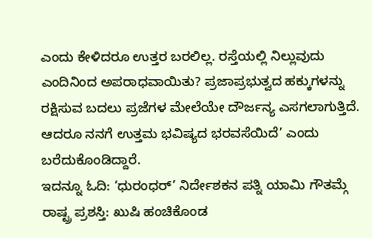ಎಂದು ಕೇಳಿದರೂ ಉತ್ತರ ಬರಲಿಲ್ಲ. ರಸ್ತೆಯಲ್ಲಿ ನಿಲ್ಲುವುದು ಎಂದಿನಿಂದ ಅಪರಾಧವಾಯಿತು? ಪ್ರಜಾಪ್ರಭುತ್ವದ ಹಕ್ಕುಗಳನ್ನು ರಕ್ಷಿಸುವ ಬದಲು ಪ್ರಜೆಗಳ ಮೇಲೆಯೇ ದೌರ್ಜನ್ಯ ಎಸಗಲಾಗುತ್ತಿದೆ. ಆದರೂ ನನಗೆ ಉತ್ತಮ ಭವಿಷ್ಯದ ಭರವಸೆಯಿದೆ’ ಎಂದು ಬರೆದುಕೊಂಡಿದ್ದಾರೆ.
ಇದನ್ನೂ ಓದಿ: ‘ಧುರಂಧರ್’ ನಿರ್ದೇಶಕನ ಪತ್ನಿ ಯಾಮಿ ಗೌತಮ್ಗೆ ರಾಷ್ಟ್ರ ಪ್ರಶಸ್ತಿ: ಖುಷಿ ಹಂಚಿಕೊಂಡ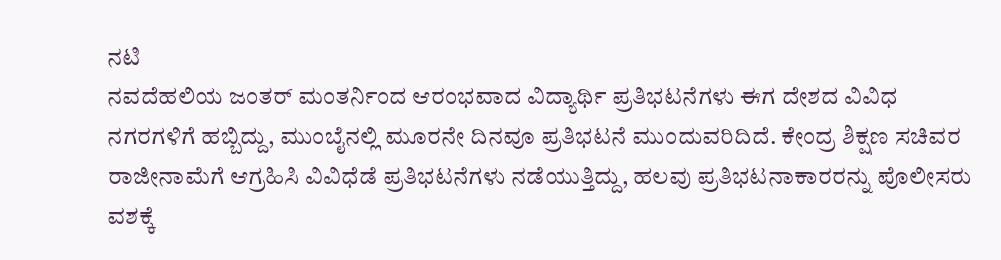ನಟಿ
ನವದೆಹಲಿಯ ಜಂತರ್ ಮಂತರ್ನಿಂದ ಆರಂಭವಾದ ವಿದ್ಯಾರ್ಥಿ ಪ್ರತಿಭಟನೆಗಳು ಈಗ ದೇಶದ ವಿವಿಧ ನಗರಗಳಿಗೆ ಹಬ್ಬಿದ್ದು, ಮುಂಬೈನಲ್ಲಿ ಮೂರನೇ ದಿನವೂ ಪ್ರತಿಭಟನೆ ಮುಂದುವರಿದಿದೆ. ಕೇಂದ್ರ ಶಿಕ್ಷಣ ಸಚಿವರ ರಾಜೀನಾಮೆಗೆ ಆಗ್ರಹಿಸಿ ವಿವಿಧೆಡೆ ಪ್ರತಿಭಟನೆಗಳು ನಡೆಯುತ್ತಿದ್ದು, ಹಲವು ಪ್ರತಿಭಟನಾಕಾರರನ್ನು ಪೊಲೀಸರು ವಶಕ್ಕೆ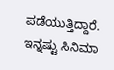ಪಡೆಯುತ್ತಿದ್ದಾರೆ.
ಇನ್ನಷ್ಟು ಸಿನಿಮಾ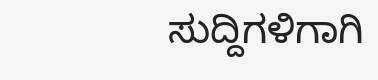ಸುದ್ದಿಗಳಿಗಾಗಿ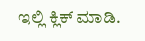ಇಲ್ಲಿ ಕ್ಲಿಕ್ ಮಾಡಿ.